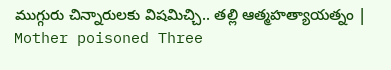ముగ్గురు చిన్నారులకు విషమిచ్చి.. తల్లి ఆత్మహత్యాయత్నం | Mother poisoned Three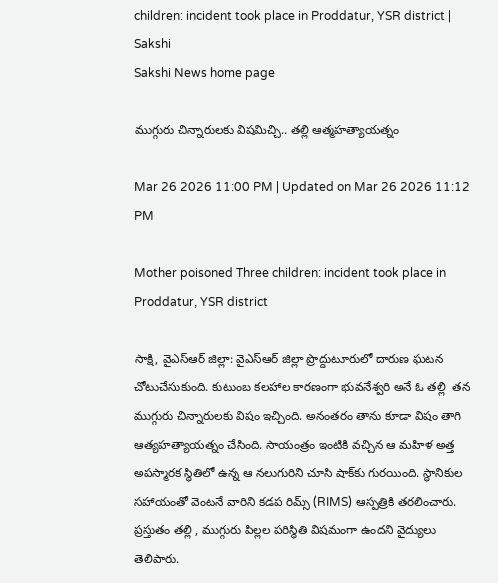children: incident took place in Proddatur, YSR district | Sakshi
Sakshi News home page

ముగ్గురు చిన్నారులకు విషమిచ్చి.. తల్లి ఆత్మహత్యాయత్నం

Mar 26 2026 11:00 PM | Updated on Mar 26 2026 11:12 PM

Mother poisoned Three children: incident took place in Proddatur, YSR district

సాక్షి, వైఎస్ఆర్ జిల్లా: వైఎస్ఆర్ జిల్లా ప్రొద్దుటూరులో దారుణ ఘటన చోటుచేసుకుంది. కుటుంబ కలహాల కారణంగా భువనేశ్వరి అనే ఓ తల్లి  తన ముగ్గురు చిన్నారులకు విషం ఇచ్చింది. అనంతరం తాను కూడా విషం తాగి ఆత్యహత్యాయత్నం చేసింది. సాయంత్రం ఇంటికి వచ్చిన ఆ మహిళ అత్త అపస్మారక స్థితిలో ఉన్న ఆ నలుగురిని చూసి షాక్‌కు గురయింది. స్థానికుల సహాయంతో వెంటనే వారిని కడప రిమ్స్ (RIMS) ఆస్పత్రికి తరలించారు. ప్రస్తుతం తల్లి , ముగ్గురు పిల్లల పరిస్థితి విషమంగా ఉందని వైద్యులు తెలిపారు.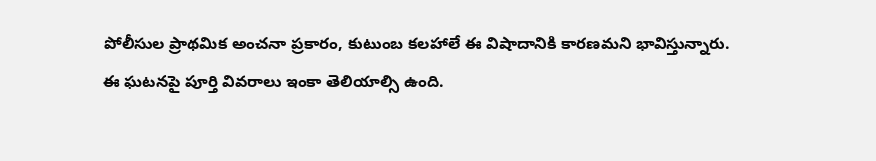పోలీసుల ప్రాథమిక అంచనా ప్రకారం, కుటుంబ కలహాలే ఈ విషాదానికి కారణమని భావిస్తున్నారు. ఈ ఘటనపై పూర్తి వివరాలు ఇంకా తెలియాల్సి ఉంది.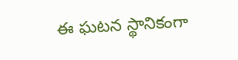ఈ ఘటన స్థానికంగా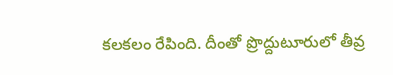కలకలం రేపింది. దీంతో ప్రొద్దుటూరులో తీవ్ర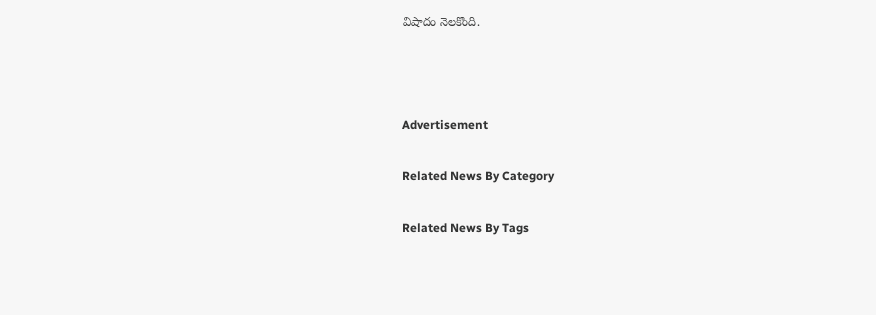విషాదం నెలకొంది.



Advertisement

Related News By Category

Related News By Tags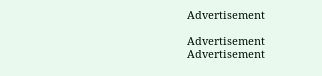Advertisement

Advertisement
Advertisement